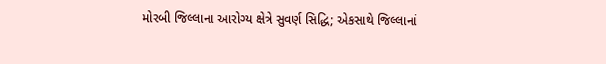મોરબી જિલ્લાના આરોગ્ય ક્ષેત્રે સુવર્ણ સિદ્ધિ; એકસાથે જિલ્લાનાં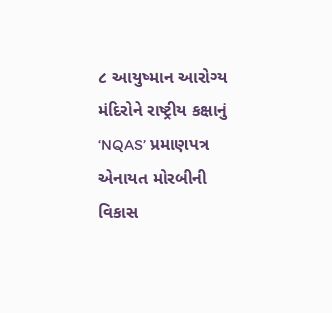૮ આયુષ્માન આરોગ્ય મંદિરોને રાષ્ટ્રીય કક્ષાનું ‘NQAS’ પ્રમાણપત્ર એનાયત મોરબીની વિકાસ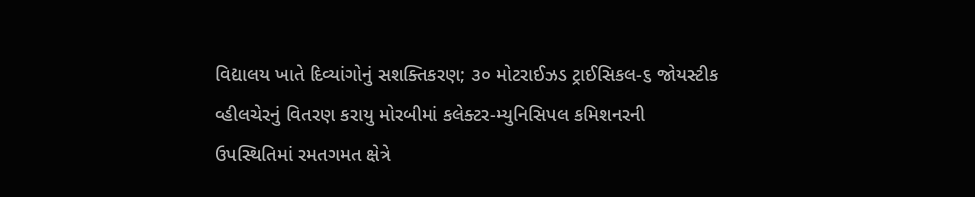વિદ્યાલય ખાતે દિવ્યાંગોનું સશક્તિકરણ; ૩૦ મોટરાઈઝડ ટ્રાઈસિકલ-૬ જોયસ્ટીક વ્હીલચેરનું વિતરણ કરાયુ મોરબીમાં કલેક્ટર-મ્યુનિસિપલ કમિશનરની ઉપસ્થિતિમાં રમતગમત ક્ષેત્રે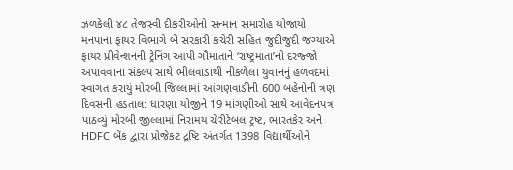ઝળકેલી ૪૮ તેજસ્વી દીકરીઓનો સન્માન સમારોહ યોજાયો મનપાના ફાયર વિભાગે બે સરકારી કચેરી સહિત જુદીજુદી જગ્યાએ ફાયર પ્રીવેન્શનની ટ્રેનિંગ આપી ગૌમાતાને ‘રાષ્ટ્રમાતા’નો દરજ્જો અપાવવાના સંકલ્પ સાથે ભીલવાડાથી નીકળેલા યુવાનનું હળવદમાં સ્વાગત કરાયું મોરબી જિલ્લામાં આંગણવાડીની 600 બહેનોની ત્રણ દિવસની હડતાલ: ધારણા યોજીને 19 માંગણીઓ સાથે આવેદનપત્ર પાઠવ્યું મોરબી જીલ્લામાં નિરામય ચેરીટેબલ ટ્રષ્ટ, ભારતકેર અને HDFC બેંક દ્વારા પ્રોજેકટ દ્રષ્ટિ અંતર્ગત 1398 વિદ્યાર્થીઓને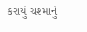કરાયું ચશ્માનું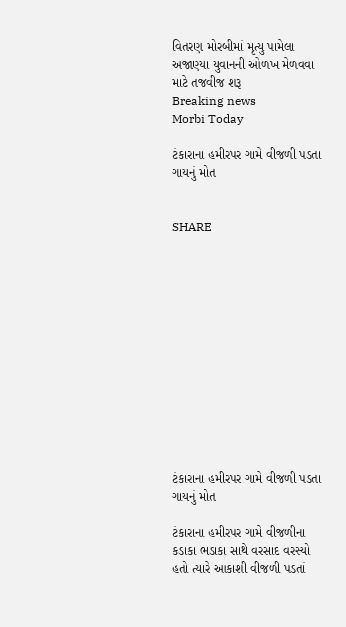વિતરણ મોરબીમાં મૃત્યુ પામેલા અજાણ્યા યુવાનની ઓળખ મેળવવા માટે તજવીજ શરૂ
Breaking news
Morbi Today

ટંકારાના હમીરપર ગામે વીજળી પડતા ગાયનું મોત


SHARE













ટંકારાના હમીરપર ગામે વીજળી પડતા ગાયનું મોત

ટંકારાના હમીરપર ગામે વીજળીના કડાકા ભડાકા સાથે વરસાદ વરસ્યો હતો ત્યારે આકાશી વીજળી પડતાં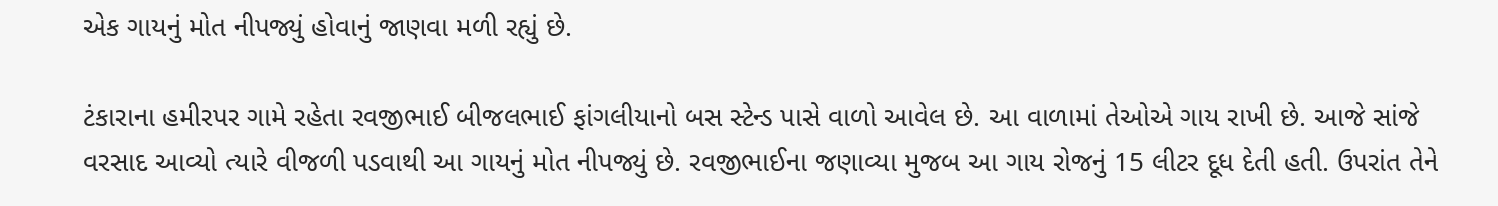એક ગાયનું મોત નીપજ્યું હોવાનું જાણવા મળી રહ્યું છે.

ટંકારાના હમીરપર ગામે રહેતા રવજીભાઈ બીજલભાઈ ફાંગલીયાનો બસ સ્ટેન્ડ પાસે વાળો આવેલ છે. આ વાળામાં તેઓએ ગાય રાખી છે. આજે સાંજે વરસાદ આવ્યો ત્યારે વીજળી પડવાથી આ ગાયનું મોત નીપજ્યું છે. રવજીભાઈના જણાવ્યા મુજબ આ ગાય રોજનું 15 લીટર દૂધ દેતી હતી. ઉપરાંત તેને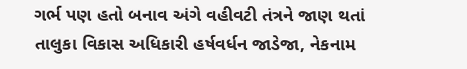ગર્ભ પણ હતો બનાવ અંગે વહીવટી તંત્રને જાણ થતાં તાલુકા વિકાસ અધિકારી હર્ષવર્ધન જાડેજા, નેકનામ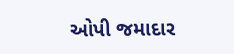ઓપી જમાદાર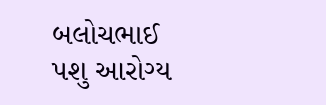બલોચભાઈ પશુ આરોગ્ય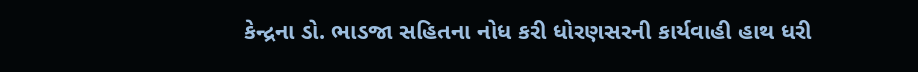કેન્દ્રના ડો. ભાડજા સહિતના નોધ કરી ધોરણસરની કાર્યવાહી હાથ ધરી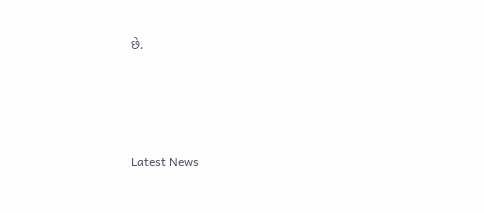છે.




Latest News